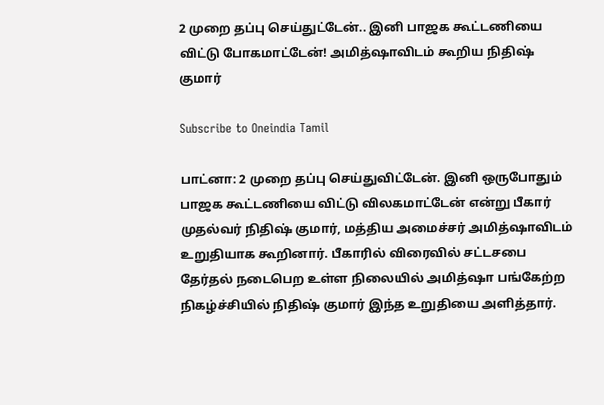2 முறை தப்பு செய்துட்டேன்.. இனி பாஜக கூட்டணியை விட்டு போகமாட்டேன்! அமித்ஷாவிடம் கூறிய நிதிஷ் குமார்

Subscribe to Oneindia Tamil

பாட்னா: 2 முறை தப்பு செய்துவிட்டேன். இனி ஒருபோதும் பாஜக கூட்டணியை விட்டு விலகமாட்டேன் என்று பீகார் முதல்வர் நிதிஷ் குமார், மத்திய அமைச்சர் அமித்ஷாவிடம் உறுதியாக கூறினார். பீகாரில் விரைவில் சட்டசபை தேர்தல் நடைபெற உள்ள நிலையில் அமித்ஷா பங்கேற்ற நிகழ்ச்சியில் நிதிஷ் குமார் இந்த உறுதியை அளித்தார்.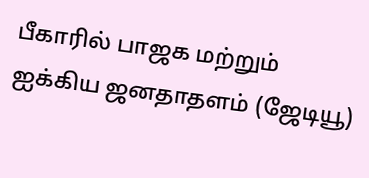பீகாரில் பாஜக மற்றும் ஐக்கிய ஜனதாதளம் (ஜேடியூ)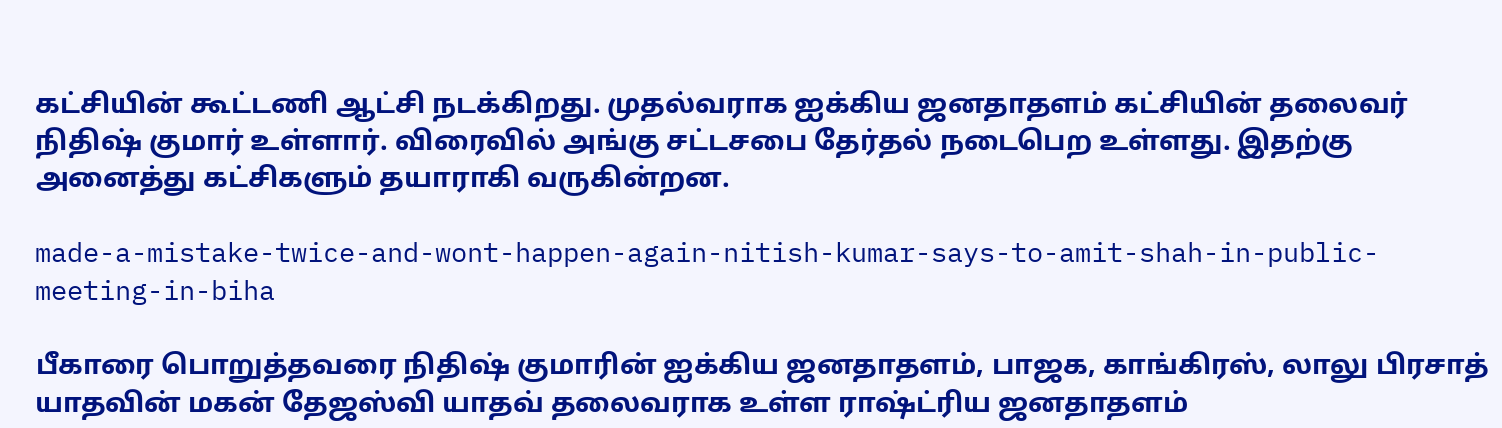கட்சியின் கூட்டணி ஆட்சி நடக்கிறது. முதல்வராக ஐக்கிய ஜனதாதளம் கட்சியின் தலைவர் நிதிஷ் குமார் உள்ளார். விரைவில் அங்கு சட்டசபை தேர்தல் நடைபெற உள்ளது. இதற்கு அனைத்து கட்சிகளும் தயாராகி வருகின்றன.

made-a-mistake-twice-and-wont-happen-again-nitish-kumar-says-to-amit-shah-in-public-meeting-in-biha

பீகாரை பொறுத்தவரை நிதிஷ் குமாரின் ஐக்கிய ஜனதாதளம், பாஜக, காங்கிரஸ், லாலு பிரசாத் யாதவின் மகன் தேஜஸ்வி யாதவ் தலைவராக உள்ள ராஷ்ட்ரிய ஜனதாதளம்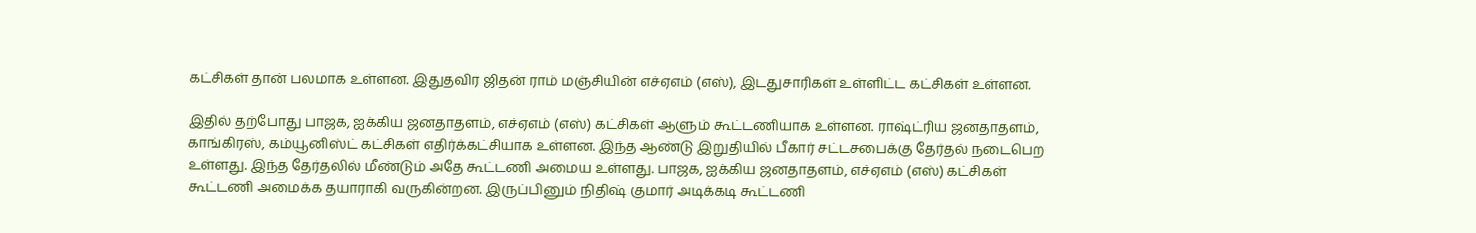கட்சிகள் தான் பலமாக உள்ளன. இதுதவிர ஜிதன் ராம் மஞ்சியின் எச்ஏஎம் (எஸ்), இடதுசாரிகள் உள்ளிட்ட கட்சிகள் உள்ளன.

இதில் தற்போது பாஜக, ஐக்கிய ஜனதாதளம், எச்ஏஎம் (எஸ்) கட்சிகள் ஆளும் கூட்டணியாக உள்ளன. ராஷ்ட்ரிய ஜனதாதளம், காங்கிரஸ், கம்யூனிஸ்ட் கட்சிகள் எதிர்க்கட்சியாக உள்ளன. இந்த ஆண்டு இறுதியில் பீகார் சட்டசபைக்கு தேர்தல் நடைபெற உள்ளது. இந்த தேர்தலில் மீண்டும் அதே கூட்டணி அமைய உள்ளது. பாஜக, ஐக்கிய ஜனதாதளம், எச்ஏஎம் (எஸ்) கட்சிகள் கூட்டணி அமைக்க தயாராகி வருகின்றன. இருப்பினும் நிதிஷ் குமார் அடிக்கடி கூட்டணி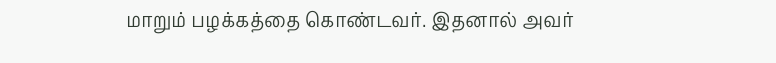மாறும் பழக்கத்தை கொண்டவர். இதனால் அவர்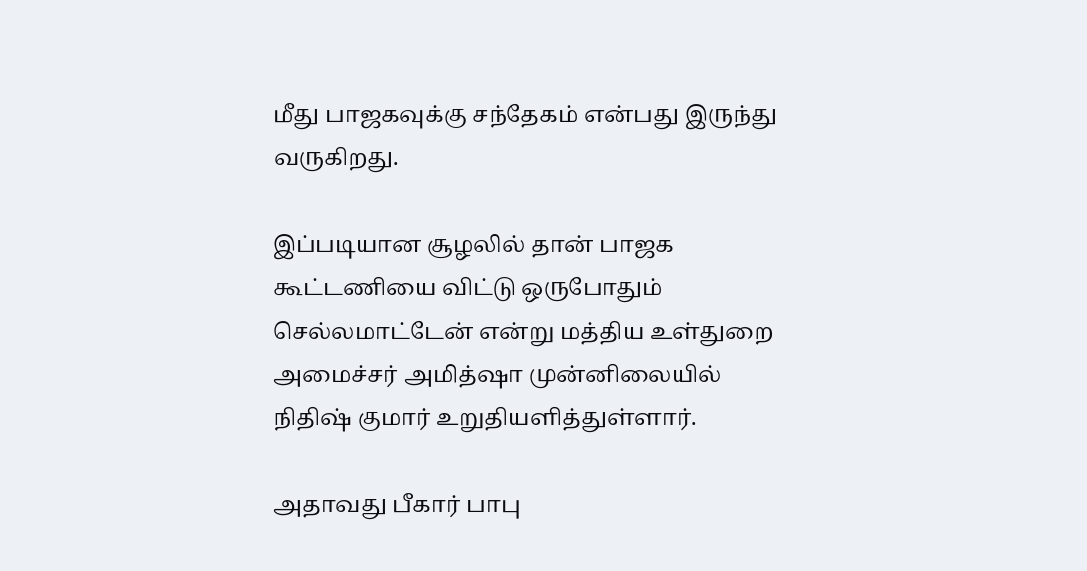மீது பாஜகவுக்கு சந்தேகம் என்பது இருந்து வருகிறது.

இப்படியான சூழலில் தான் பாஜக கூட்டணியை விட்டு ஒருபோதும் செல்லமாட்டேன் என்று மத்திய உள்துறை அமைச்சர் அமித்ஷா முன்னிலையில் நிதிஷ் குமார் உறுதியளித்துள்ளார்.

அதாவது பீகார் பாபு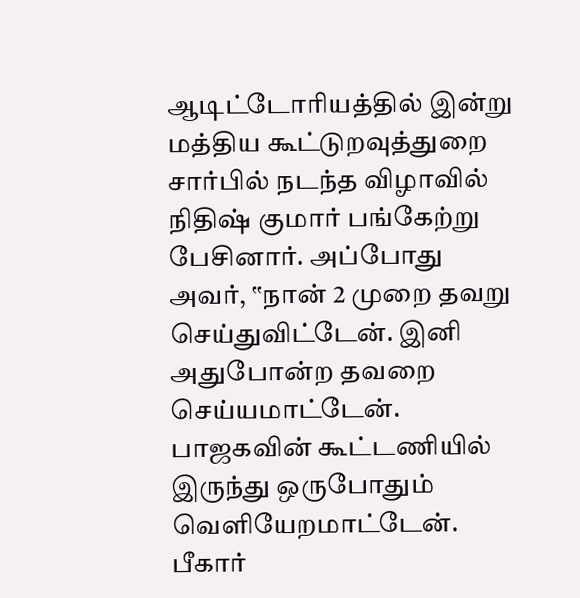ஆடிட்டோரியத்தில் இன்று மத்திய கூட்டுறவுத்துறை சார்பில் நடந்த விழாவில் நிதிஷ் குமார் பங்கேற்று பேசினார். அப்போது அவர், ‛‛நான் 2 முறை தவறு செய்துவிட்டேன். இனி அதுபோன்ற தவறை செய்யமாட்டேன். பாஜகவின் கூட்டணியில் இருந்து ஒருபோதும் வெளியேறமாட்டேன். பீகார்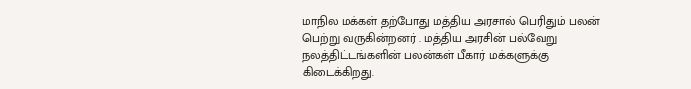மாநில மக்கள் தற்போது மத்திய அரசால் பெரிதும் பலன் பெற்று வருகின்றனர் . மத்திய அரசின் பல்வேறு நலத்திட்டங்களின் பலன்கள் பீகார் மக்களுக்கு கிடைக்கிறது.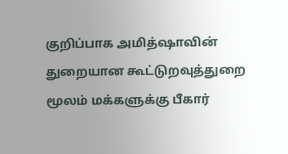குறிப்பாக அமித்ஷாவின் துறையான கூட்டுறவுத்துறை மூலம் மக்களுக்கு பீகார்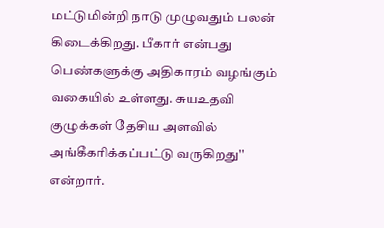மட்டுமின்றி நாடு முழுவதும் பலன் கிடைக்கிறது. பீகார் என்பது பெண்களுக்கு அதிகாரம் வழங்கும் வகையில் உள்ளது. சுயஉதவி குழுக்கள் தேசிய அளவில் அங்கீகரிக்கப்பட்டு வருகிறது'' என்றார்.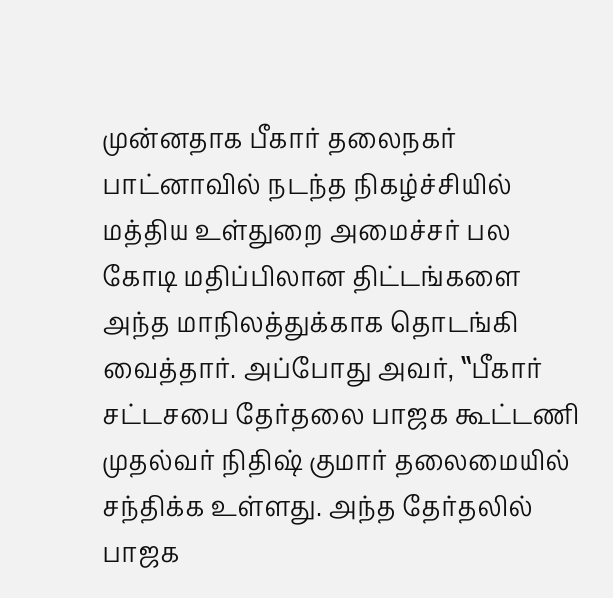முன்னதாக பீகார் தலைநகர் பாட்னாவில் நடந்த நிகழ்ச்சியில் மத்திய உள்துறை அமைச்சர் பல கோடி மதிப்பிலான திட்டங்களை அந்த மாநிலத்துக்காக தொடங்கி வைத்தார். அப்போது அவர், ‛‛பீகார் சட்டசபை தேர்தலை பாஜக கூட்டணி முதல்வர் நிதிஷ் குமார் தலைமையில் சந்திக்க உள்ளது. அந்த தேர்தலில் பாஜக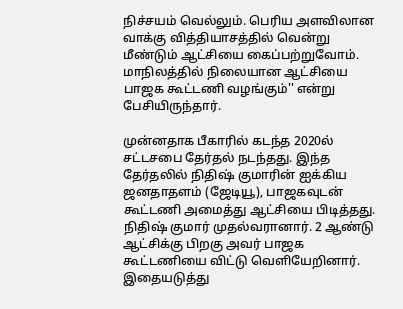நிச்சயம் வெல்லும். பெரிய அளவிலான வாக்கு வித்தியாசத்தில் வென்று மீண்டும் ஆட்சியை கைப்பற்றுவோம். மாநிலத்தில் நிலையான ஆட்சியை பாஜக கூட்டணி வழங்கும்'' என்று பேசியிருந்தார்.

முன்னதாக பீகாரில் கடந்த 2020ல் சட்டசபை தேர்தல் நடந்தது. இந்த தேர்தலில் நிதிஷ் குமாரின் ஐக்கிய ஜனதாதளம் (ஜேடியூ), பாஜகவுடன் கூட்டணி அமைத்து ஆட்சியை பிடித்தது. நிதிஷ் குமார் முதல்வரானார். 2 ஆண்டு ஆட்சிக்கு பிறகு அவர் பாஜக கூட்டணியை விட்டு வெளியேறினார். இதையடுத்து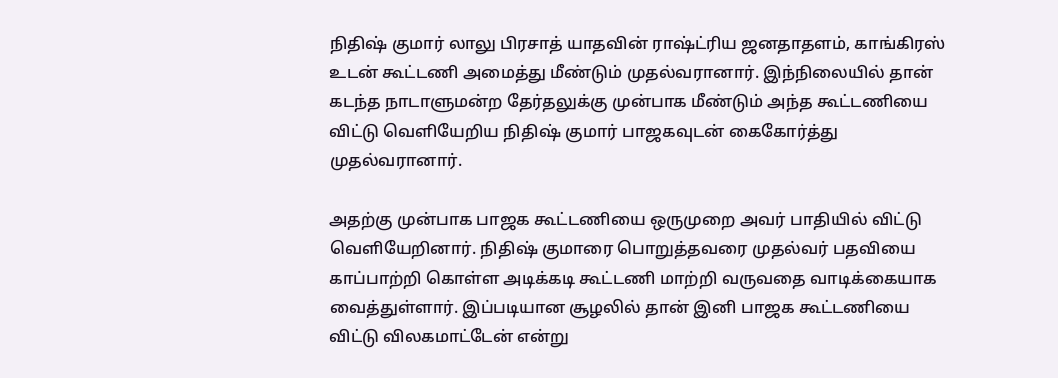நிதிஷ் குமார் லாலு பிரசாத் யாதவின் ராஷ்ட்ரிய ஜனதாதளம், காங்கிரஸ் உடன் கூட்டணி அமைத்து மீண்டும் முதல்வரானார். இந்நிலையில் தான் கடந்த நாடாளுமன்ற தேர்தலுக்கு முன்பாக மீண்டும் அந்த கூட்டணியை விட்டு வெளியேறிய நிதிஷ் குமார் பாஜகவுடன் கைகோர்த்து முதல்வரானார்.

அதற்கு முன்பாக பாஜக கூட்டணியை ஒருமுறை அவர் பாதியில் விட்டு வெளியேறினார். நிதிஷ் குமாரை பொறுத்தவரை முதல்வர் பதவியை காப்பாற்றி கொள்ள அடிக்கடி கூட்டணி மாற்றி வருவதை வாடிக்கையாக வைத்துள்ளார். இப்படியான சூழலில் தான் இனி பாஜக கூட்டணியை விட்டு விலகமாட்டேன் என்று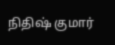நிதிஷ் குமார்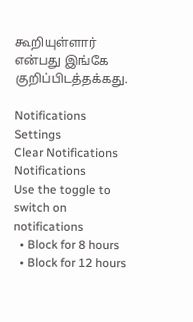கூறியுள்ளார் என்பது இங்கே குறிப்பிடத்தக்கது.

Notifications
Settings
Clear Notifications
Notifications
Use the toggle to switch on notifications
  • Block for 8 hours
  • Block for 12 hours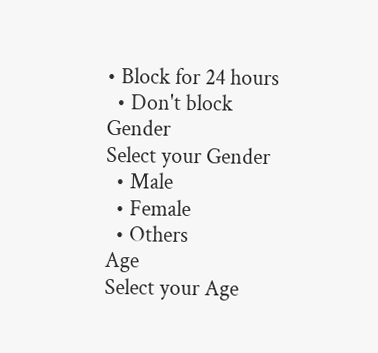• Block for 24 hours
  • Don't block
Gender
Select your Gender
  • Male
  • Female
  • Others
Age
Select your Age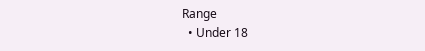Range
  • Under 18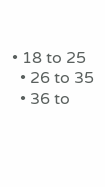• 18 to 25
  • 26 to 35
  • 36 to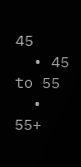45
  • 45 to 55
  • 55+